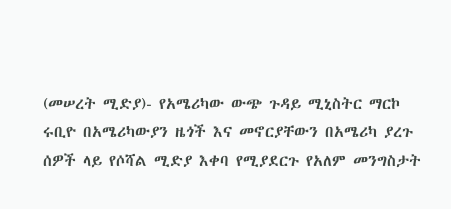(መሠረት ሚድያ)- የአሜሪካው ውጭ ጉዳይ ሚኒስትር ማርኮ ሩቢዮ በአሜሪካውያን ዜጎች እና መኖርያቸውን በአሜሪካ ያረጉ ሰዎች ላይ የሶሻል ሚድያ እቀባ የሚያደርጉ የአለም መንግስታት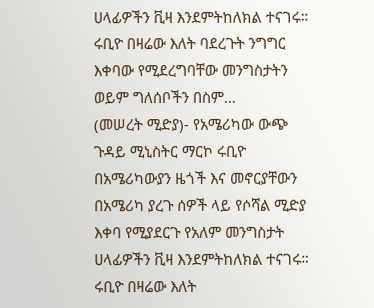ሀላፊዎችን ቪዛ እንደምትከለክል ተናገሩ።
ሩቢዮ በዛሬው እለት ባደረጉት ንግግር እቀባው የሚደረግባቸው መንግስታትን ወይም ግለሰቦችን በስም…
(መሠረት ሚድያ)- የአሜሪካው ውጭ ጉዳይ ሚኒስትር ማርኮ ሩቢዮ በአሜሪካውያን ዜጎች እና መኖርያቸውን በአሜሪካ ያረጉ ሰዎች ላይ የሶሻል ሚድያ እቀባ የሚያደርጉ የአለም መንግስታት ሀላፊዎችን ቪዛ እንደምትከለክል ተናገሩ።
ሩቢዮ በዛሬው እለት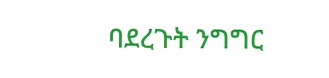ባደረጉት ንግግር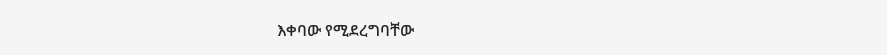እቀባው የሚደረግባቸው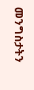መንግስታትን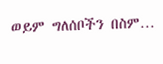ወይም ግለሰቦችን በስም…